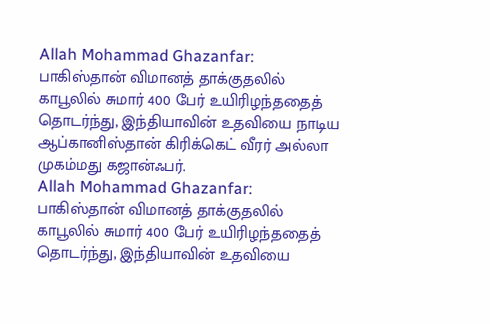Allah Mohammad Ghazanfar: பாகிஸ்தான் விமானத் தாக்குதலில் காபூலில் சுமார் 400 பேர் உயிரிழந்ததைத் தொடர்ந்து, இந்தியாவின் உதவியை நாடிய ஆப்கானிஸ்தான் கிரிக்கெட் வீரர் அல்லா முகம்மது கஜான்ஃபர்.
Allah Mohammad Ghazanfar: பாகிஸ்தான் விமானத் தாக்குதலில் காபூலில் சுமார் 400 பேர் உயிரிழந்ததைத் தொடர்ந்து, இந்தியாவின் உதவியை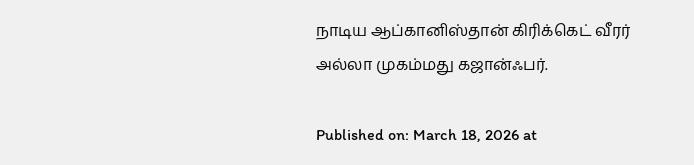நாடிய ஆப்கானிஸ்தான் கிரிக்கெட் வீரர் அல்லா முகம்மது கஜான்ஃபர்.

Published on: March 18, 2026 at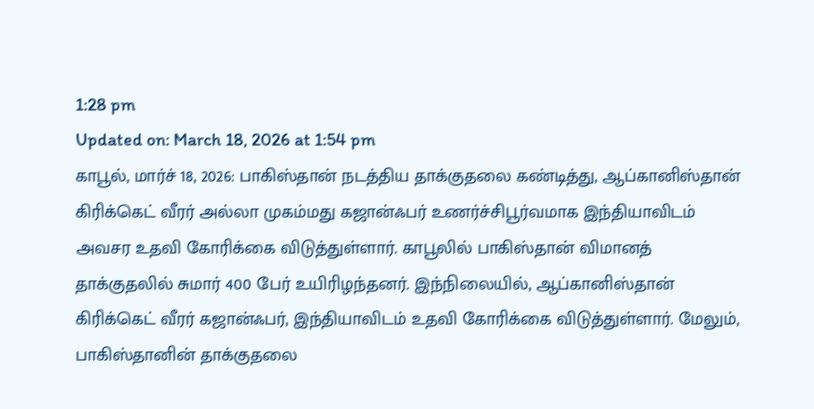1:28 pm
Updated on: March 18, 2026 at 1:54 pm
காபூல், மார்ச் 18, 2026: பாகிஸ்தான் நடத்திய தாக்குதலை கண்டித்து, ஆப்கானிஸ்தான் கிரிக்கெட் வீரர் அல்லா முகம்மது கஜான்ஃபர் உணர்ச்சிபூர்வமாக இந்தியாவிடம் அவசர உதவி கோரிக்கை விடுத்துள்ளார். காபூலில் பாகிஸ்தான் விமானத் தாக்குதலில் சுமார் 400 பேர் உயிரிழந்தனர். இந்நிலையில், ஆப்கானிஸ்தான் கிரிக்கெட் வீரர் கஜான்ஃபர், இந்தியாவிடம் உதவி கோரிக்கை விடுத்துள்ளார். மேலும், பாகிஸ்தானின் தாக்குதலை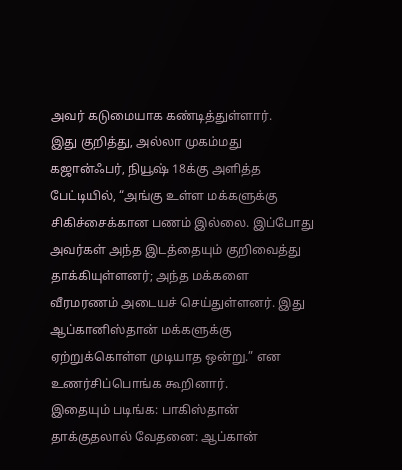அவர் கடுமையாக கண்டித்துள்ளார்.
இது குறித்து, அல்லா முகம்மது கஜான்ஃபர், நியூஷ் 18க்கு அளித்த பேட்டியில், “அங்கு உள்ள மக்களுக்கு சிகிச்சைக்கான பணம் இல்லை. இப்போது அவர்கள் அந்த இடத்தையும் குறிவைத்து தாக்கியுள்ளனர்; அந்த மக்களை வீரமரணம் அடையச் செய்துள்ளனர். இது ஆப்கானிஸ்தான் மக்களுக்கு ஏற்றுக்கொள்ள முடியாத ஒன்று.” என உணர்சிப்பொங்க கூறினார்.
இதையும் படிங்க: பாகிஸ்தான் தாக்குதலால் வேதனை: ஆப்கான்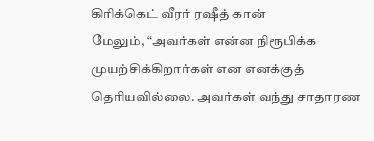கிரிக்கெட் வீரர் ரஷீத் கான்
மேலும், “அவர்கள் என்ன நிரூபிக்க முயற்சிக்கிறார்கள் என எனக்குத் தெரியவில்லை. அவர்கள் வந்து சாதாரண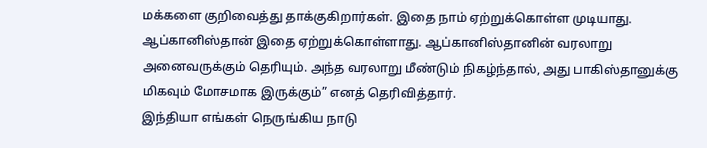மக்களை குறிவைத்து தாக்குகிறார்கள். இதை நாம் ஏற்றுக்கொள்ள முடியாது. ஆப்கானிஸ்தான் இதை ஏற்றுக்கொள்ளாது. ஆப்கானிஸ்தானின் வரலாறு அனைவருக்கும் தெரியும். அந்த வரலாறு மீண்டும் நிகழ்ந்தால், அது பாகிஸ்தானுக்கு மிகவும் மோசமாக இருக்கும்” எனத் தெரிவித்தார்.
இந்தியா எங்கள் நெருங்கிய நாடு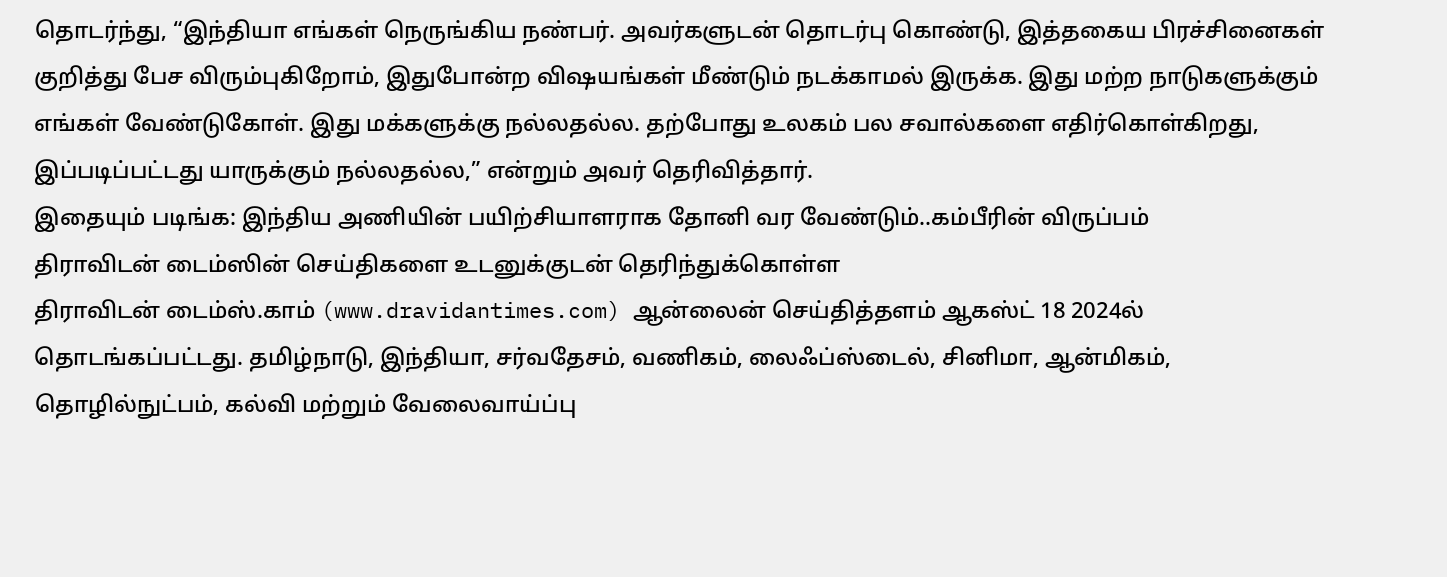தொடர்ந்து, “இந்தியா எங்கள் நெருங்கிய நண்பர். அவர்களுடன் தொடர்பு கொண்டு, இத்தகைய பிரச்சினைகள் குறித்து பேச விரும்புகிறோம், இதுபோன்ற விஷயங்கள் மீண்டும் நடக்காமல் இருக்க. இது மற்ற நாடுகளுக்கும் எங்கள் வேண்டுகோள். இது மக்களுக்கு நல்லதல்ல. தற்போது உலகம் பல சவால்களை எதிர்கொள்கிறது, இப்படிப்பட்டது யாருக்கும் நல்லதல்ல,” என்றும் அவர் தெரிவித்தார்.
இதையும் படிங்க: இந்திய அணியின் பயிற்சியாளராக தோனி வர வேண்டும்..கம்பீரின் விருப்பம்
திராவிடன் டைம்ஸின் செய்திகளை உடனுக்குடன் தெரிந்துக்கொள்ள
திராவிடன் டைம்ஸ்.காம் (www.dravidantimes.com) ஆன்லைன் செய்தித்தளம் ஆகஸ்ட் 18 2024ல் தொடங்கப்பட்டது. தமிழ்நாடு, இந்தியா, சர்வதேசம், வணிகம், லைஃப்ஸ்டைல், சினிமா, ஆன்மிகம், தொழில்நுட்பம், கல்வி மற்றும் வேலைவாய்ப்பு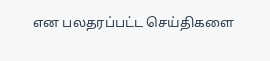என பலதரப்பட்ட செய்திகளை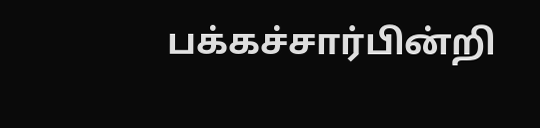பக்கச்சார்பின்றி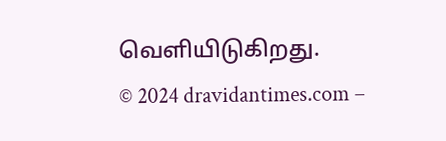வெளியிடுகிறது.
© 2024 dravidantimes.com –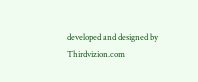developed and designed by Thirdvizion.com